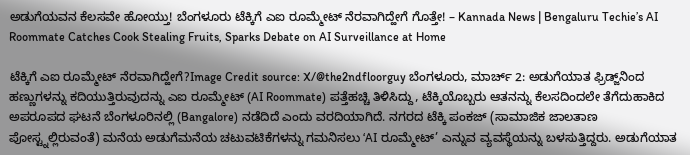ಅಡುಗೆಯವನ ಕೆಲಸವೇ ಹೋಯ್ತು! ಬೆಂಗಳೂರು ಟೆಕ್ಕಿಗೆ ಎಐ ರೂಮ್ಮೇಟ್ ನೆರವಾಗಿದ್ಹೇಗೆ ಗೊತ್ತೇ! – Kannada News | Bengaluru Techie’s AI Roommate Catches Cook Stealing Fruits, Sparks Debate on AI Surveillance at Home

ಟೆಕ್ಕಿಗೆ ಎಐ ರೂಮ್ಮೇಟ್ ನೆರವಾಗಿದ್ಹೇಗೆ?Image Credit source: X/@the2ndfloorguy ಬೆಂಗಳೂರು, ಮಾರ್ಚ್ 2: ಅಡುಗೆಯಾತ ಫ್ರಿಡ್ಜ್‌ನಿಂದ ಹಣ್ಣುಗಳನ್ನು ಕದಿಯುತ್ತಿರುವುದನ್ನು ಎಐ ರೂಮ್ಮೇಟ್ (AI Roommate) ಪತ್ತೆಹಚ್ಚಿ ತಿಳಿಸಿದ್ದು, ಟೆಕ್ಕಿಯೊಬ್ಬರು ಆತನನ್ನು ಕೆಲಸದಿಂದಲೇ ತೆಗೆದುಹಾಕಿದ ಅಪರೂಪದ ಘಟನೆ ಬೆಂಗಳೂರಿನಲ್ಲಿ (Bangalore) ನಡೆದಿದೆ ಎಂದು ವರದಿಯಾಗಿದೆ. ನಗರದ ಟೆಕ್ಕಿ ಪಂಕಜ್ (ಸಾಮಾಜಿಕ ಜಾಲತಾಣ ಪೋಸ್ಟ್ನಲ್ಲಿರುವಂತೆ) ಮನೆಯ ಅಡುಗೆಮನೆಯ ಚಟುವಟಿಕೆಗಳನ್ನು ಗಮನಿಸಲು ‘AI ರೂಮ್ಮೇಟ್’ ಎನ್ನುವ ವ್ಯವಸ್ಥೆಯನ್ನು ಬಳಸುತ್ತಿದ್ದರು. ಅಡುಗೆಯಾತ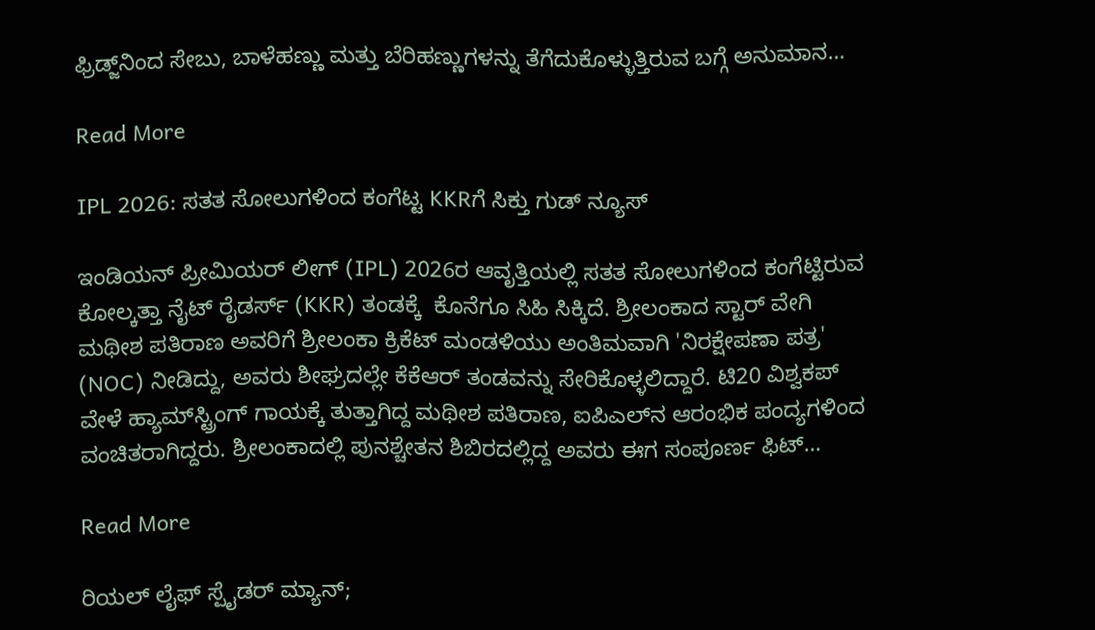ಫ್ರಿಡ್ಜ್‌ನಿಂದ ಸೇಬು, ಬಾಳೆಹಣ್ಣು ಮತ್ತು ಬೆರಿಹಣ್ಣುಗಳನ್ನು ತೆಗೆದುಕೊಳ್ಳುತ್ತಿರುವ ಬಗ್ಗೆ ಅನುಮಾನ…

Read More

IPL 2026: ಸತತ ಸೋಲುಗಳಿಂದ ಕಂಗೆಟ್ಟ KKRಗೆ ಸಿಕ್ತು ಗುಡ್ ನ್ಯೂಸ್

ಇಂಡಿಯನ್ ಪ್ರೀಮಿಯರ್ ಲೀಗ್ (IPL) 2026ರ ಆವೃತ್ತಿಯಲ್ಲಿ ಸತತ ಸೋಲುಗಳಿಂದ ಕಂಗೆಟ್ಟಿರುವ ಕೋಲ್ಕತ್ತಾ ನೈಟ್ ರೈಡರ್ಸ್ (KKR) ತಂಡಕ್ಕೆ  ಕೊನೆಗೂ ಸಿಹಿ ಸಿಕ್ಕಿದೆ. ಶ್ರೀಲಂಕಾದ ಸ್ಟಾರ್ ವೇಗಿ ಮಥೀಶ ಪತಿರಾಣ ಅವರಿಗೆ ಶ್ರೀಲಂಕಾ ಕ್ರಿಕೆಟ್ ಮಂಡಳಿಯು ಅಂತಿಮವಾಗಿ 'ನಿರಕ್ಷೇಪಣಾ ಪತ್ರ' (NOC) ನೀಡಿದ್ದು, ಅವರು ಶೀಘ್ರದಲ್ಲೇ ಕೆಕೆಆರ್ ತಂಡವನ್ನು ಸೇರಿಕೊಳ್ಳಲಿದ್ದಾರೆ. ಟಿ20 ವಿಶ್ವಕಪ್ ವೇಳೆ ಹ್ಯಾಮ್‌ಸ್ಟ್ರಿಂಗ್ ಗಾಯಕ್ಕೆ ತುತ್ತಾಗಿದ್ದ ಮಥೀಶ ಪತಿರಾಣ, ಐಪಿಎಲ್‌ನ ಆರಂಭಿಕ ಪಂದ್ಯಗಳಿಂದ ವಂಚಿತರಾಗಿದ್ದರು. ಶ್ರೀಲಂಕಾದಲ್ಲಿ ಪುನಶ್ಚೇತನ ಶಿಬಿರದಲ್ಲಿದ್ದ ಅವರು ಈಗ ಸಂಪೂರ್ಣ ಫಿಟ್…

Read More

ರಿಯಲ್‌ ಲೈಫ್‌ ಸ್ಪೈಡರ್‌ ಮ್ಯಾನ್;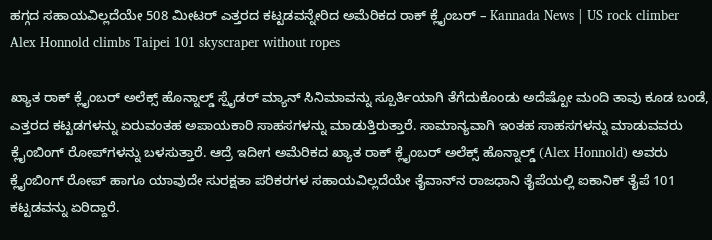ಹಗ್ಗದ ಸಹಾಯವಿಲ್ಲದೆಯೇ 508 ಮೀಟರ್ ಎತ್ತರದ ಕಟ್ಟಡವನ್ನೇರಿದ ಅಮೆರಿಕದ ರಾಕ್‌ ಕ್ಲೈಂಬರ್ – Kannada News | US rock climber Alex Honnold climbs Taipei 101 skyscraper without ropes

ಖ್ಯಾತ ರಾಕ್ ಕ್ಲೈಂಬರ್ ಅಲೆಕ್ಸ್ ಹೊನ್ನಾಲ್ಡ್ ಸ್ಪೈಡರ್‌ ಮ್ಯಾನ್‌ ಸಿನಿಮಾವನ್ನು ಸ್ಪೂರ್ತಿಯಾಗಿ ತೆಗೆದುಕೊಂಡು ಅದೆಷ್ಟೋ ಮಂದಿ ತಾವು ಕೂಡ ಬಂಡೆ, ಎತ್ತರದ ಕಟ್ಟಡಗಳನ್ನು ಏರುವಂತಹ ಅಪಾಯಕಾರಿ ಸಾಹಸಗಳನ್ನು ಮಾಡುತ್ತಿರುತ್ತಾರೆ. ಸಾಮಾನ್ಯವಾಗಿ ಇಂತಹ ಸಾಹಸಗಳನ್ನು ಮಾಡುವವರು ಕ್ಲೈಂಬಿಂಗ್‌ ರೋಪ್‌ಗಳನ್ನು ಬಳಸುತ್ತಾರೆ. ಆದ್ರೆ ಇದೀಗ ಅಮೆರಿಕದ ಖ್ಯಾತ ರಾಕ್ ಕ್ಲೈಂಬರ್ ಅಲೆಕ್ಸ್ ಹೊನ್ನಾಲ್ಡ್ (Alex Honnold) ಅವರು ಕ್ಲೈಂಬಿಂಗ್‌ ರೋಪ್‌ ಹಾಗೂ ಯಾವುದೇ ಸುರಕ್ಷತಾ ಪರಿಕರಗಳ ಸಹಾಯವಿಲ್ಲದೆಯೇ ತೈವಾನ್‌ನ ರಾಜಧಾನಿ ತೈಪೆಯಲ್ಲಿ ಐಕಾನಿಕ್ ತೈಪೆ 101  ಕಟ್ಟಡವನ್ನು ಏರಿದ್ದಾರೆ.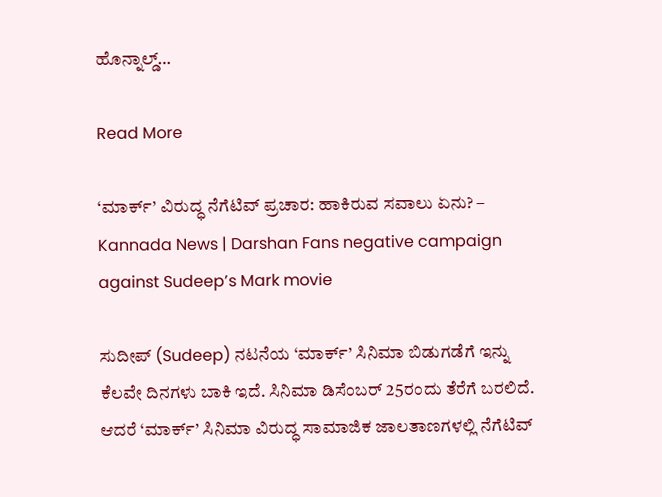ಹೊನ್ನಾಲ್ಡ್…

Read More

‘ಮಾರ್ಕ್’ ವಿರುದ್ಧ ನೆಗೆಟಿವ್ ಪ್ರಚಾರ: ಹಾಕಿರುವ ಸವಾಲು ಏನು? – Kannada News | Darshan Fans negative campaign against Sudeep’s Mark movie

ಸುದೀಪ್ (Sudeep) ನಟನೆಯ ‘ಮಾರ್ಕ್’ ಸಿನಿಮಾ ಬಿಡುಗಡೆಗೆ ಇನ್ನು ಕೆಲವೇ ದಿನಗಳು ಬಾಕಿ ಇದೆ. ಸಿನಿಮಾ ಡಿಸೆಂಬರ್ 25ರಂದು ತೆರೆಗೆ ಬರಲಿದೆ. ಆದರೆ ‘ಮಾರ್ಕ್’ ಸಿನಿಮಾ ವಿರುದ್ಧ ಸಾಮಾಜಿಕ ಜಾಲತಾಣಗಳಲ್ಲಿ ನೆಗೆಟಿವ್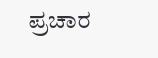ಪ್ರಚಾರ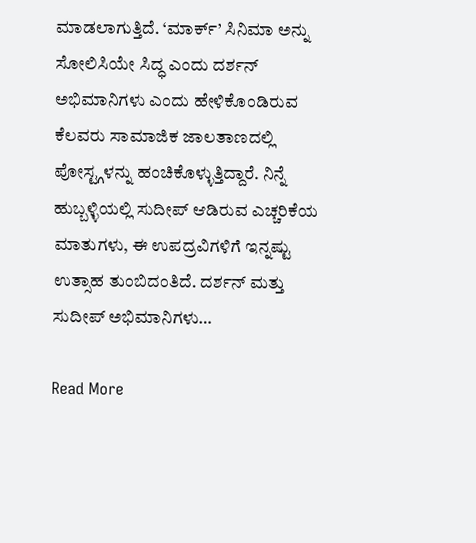ಮಾಡಲಾಗುತ್ತಿದೆ. ‘ಮಾರ್ಕ್’ ಸಿನಿಮಾ ಅನ್ನು ಸೋಲಿಸಿಯೇ ಸಿದ್ಧ ಎಂದು ದರ್ಶನ್ ಅಭಿಮಾನಿಗಳು ಎಂದು ಹೇಳಿಕೊಂಡಿರುವ ಕೆಲವರು ಸಾಮಾಜಿಕ ಜಾಲತಾಣದಲ್ಲಿ ಪೋಸ್ಟ್ಗಳನ್ನು ಹಂಚಿಕೊಳ್ಳುತ್ತಿದ್ದಾರೆ. ನಿನ್ನೆ ಹುಬ್ಬಳ್ಳಿಯಲ್ಲಿ ಸುದೀಪ್ ಆಡಿರುವ ಎಚ್ಚರಿಕೆಯ ಮಾತುಗಳು, ಈ ಉಪದ್ರವಿಗಳಿಗೆ ಇನ್ನಷ್ಟು ಉತ್ಸಾಹ ತುಂಬಿದಂತಿದೆ. ದರ್ಶನ್ ಮತ್ತು ಸುದೀಪ್ ಅಭಿಮಾನಿಗಳು…

Read More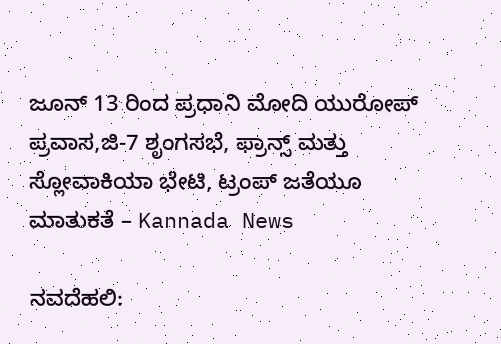ಜೂನ್ 13 ರಿಂದ ಪ್ರಧಾನಿ ಮೋದಿ ಯುರೋಪ್ ಪ್ರವಾಸ,ಜಿ-7 ಶೃಂಗಸಭೆ, ಫ್ರಾನ್ಸ್ ಮತ್ತು ಸ್ಲೋವಾಕಿಯಾ ಭೇಟಿ, ಟ್ರಂಪ್ ಜತೆಯೂ ಮಾತುಕತೆ – Kannada News

ನವದೆಹಲಿ: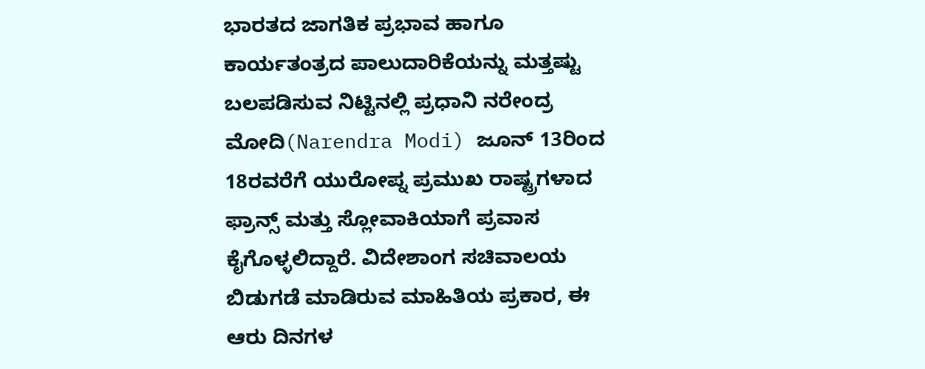ಭಾರತದ ಜಾಗತಿಕ ಪ್ರಭಾವ ಹಾಗೂ ಕಾರ್ಯತಂತ್ರದ ಪಾಲುದಾರಿಕೆಯನ್ನು ಮತ್ತಷ್ಟು ಬಲಪಡಿಸುವ ನಿಟ್ಟಿನಲ್ಲಿ ಪ್ರಧಾನಿ ನರೇಂದ್ರ ಮೋದಿ(Narendra Modi) ಜೂನ್ 13ರಿಂದ 18ರವರೆಗೆ ಯುರೋಪ್ನ ಪ್ರಮುಖ ರಾಷ್ಟ್ರಗಳಾದ ಫ್ರಾನ್ಸ್ ಮತ್ತು ಸ್ಲೋವಾಕಿಯಾಗೆ ಪ್ರವಾಸ ಕೈಗೊಳ್ಳಲಿದ್ದಾರೆ. ವಿದೇಶಾಂಗ ಸಚಿವಾಲಯ ಬಿಡುಗಡೆ ಮಾಡಿರುವ ಮಾಹಿತಿಯ ಪ್ರಕಾರ, ಈ ಆರು ದಿನಗಳ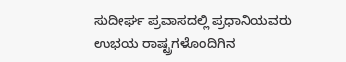ಸುದೀರ್ಘ ಪ್ರವಾಸದಲ್ಲಿ ಪ್ರಧಾನಿಯವರು ಉಭಯ ರಾಷ್ಟ್ರಗಳೊಂದಿಗಿನ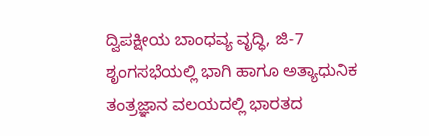ದ್ವಿಪಕ್ಷೀಯ ಬಾಂಧವ್ಯ ವೃದ್ಧಿ, ಜಿ-7 ಶೃಂಗಸಭೆಯಲ್ಲಿ ಭಾಗಿ ಹಾಗೂ ಅತ್ಯಾಧುನಿಕ ತಂತ್ರಜ್ಞಾನ ವಲಯದಲ್ಲಿ ಭಾರತದ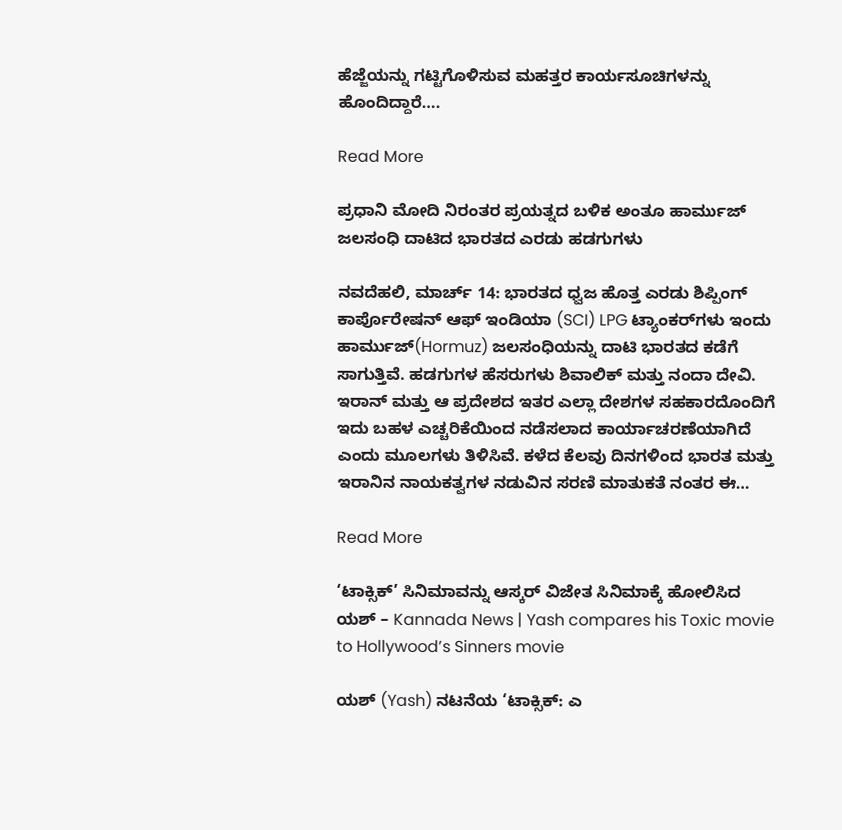ಹೆಜ್ಜೆಯನ್ನು ಗಟ್ಟಿಗೊಳಿಸುವ ಮಹತ್ತರ ಕಾರ್ಯಸೂಚಿಗಳನ್ನು ಹೊಂದಿದ್ದಾರೆ….

Read More

ಪ್ರಧಾನಿ ಮೋದಿ ನಿರಂತರ ಪ್ರಯತ್ನದ ಬಳಿಕ ಅಂತೂ ಹಾರ್ಮುಜ್ ಜಲಸಂಧಿ ದಾಟಿದ ಭಾರತದ ಎರಡು ಹಡಗುಗಳು

ನವದೆಹಲಿ, ಮಾರ್ಚ್ 14: ಭಾರತದ ಧ್ವಜ ಹೊತ್ತ ಎರಡು ಶಿಪ್ಪಿಂಗ್ ಕಾರ್ಪೊರೇಷನ್ ಆಫ್ ಇಂಡಿಯಾ (SCI) LPG ಟ್ಯಾಂಕರ್‌ಗಳು ಇಂದು ಹಾರ್ಮುಜ್(Hormuz) ಜಲಸಂಧಿಯನ್ನು ದಾಟಿ ಭಾರತದ ಕಡೆಗೆ ಸಾಗುತ್ತಿವೆ. ಹಡಗುಗಳ ಹೆಸರುಗಳು ಶಿವಾಲಿಕ್ ಮತ್ತು ನಂದಾ ದೇವಿ. ಇರಾನ್ ಮತ್ತು ಆ ಪ್ರದೇಶದ ಇತರ ಎಲ್ಲಾ ದೇಶಗಳ ಸಹಕಾರದೊಂದಿಗೆ ಇದು ಬಹಳ ಎಚ್ಚರಿಕೆಯಿಂದ ನಡೆಸಲಾದ ಕಾರ್ಯಾಚರಣೆಯಾಗಿದೆ ಎಂದು ಮೂಲಗಳು ತಿಳಿಸಿವೆ. ಕಳೆದ ಕೆಲವು ದಿನಗಳಿಂದ ಭಾರತ ಮತ್ತು ಇರಾನಿನ ನಾಯಕತ್ವಗಳ ನಡುವಿನ ಸರಣಿ ಮಾತುಕತೆ ನಂತರ ಈ…

Read More

‘ಟಾಕ್ಸಿಕ್’ ಸಿನಿಮಾವನ್ನು ಆಸ್ಕರ್ ವಿಜೇತ ಸಿನಿಮಾಕ್ಕೆ ಹೋಲಿಸಿದ ಯಶ್ – Kannada News | Yash compares his Toxic movie to Hollywood’s Sinners movie

ಯಶ್ (Yash) ನಟನೆಯ ‘ಟಾಕ್ಸಿಕ್: ಎ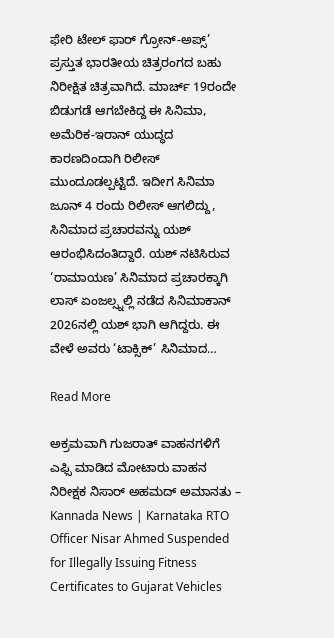ಫೇರಿ ಟೇಲ್ ಫಾರ್ ಗ್ರೋನ್-ಅಪ್ಸ್’ ಪ್ರಸ್ತುತ ಭಾರತೀಯ ಚಿತ್ರರಂಗದ ಬಹು ನಿರೀಕ್ಷಿತ ಚಿತ್ರವಾಗಿದೆ. ಮಾರ್ಚ್ 19ರಂದೇ ಬಿಡುಗಡೆ ಆಗಬೇಕಿದ್ದ ಈ ಸಿನಿಮಾ, ಅಮೆರಿಕ-ಇರಾನ್ ಯುದ್ಧದ ಕಾರಣದಿಂದಾಗಿ ರಿಲೀಸ್ ಮುಂದೂಡಲ್ಪಟ್ಟಿದೆ. ಇದೀಗ ಸಿನಿಮಾ ಜೂನ್ 4 ರಂದು ರಿಲೀಸ್ ಆಗಲಿದ್ದು, ಸಿನಿಮಾದ ಪ್ರಚಾರವನ್ನು ಯಶ್ ಆರಂಭಿಸಿದಂತಿದ್ದಾರೆ. ಯಶ್ ನಟಿಸಿರುವ ‘ರಾಮಾಯಣ’ ಸಿನಿಮಾದ ಪ್ರಚಾರಕ್ಕಾಗಿ ಲಾಸ್ ಏಂಜಲ್ಸ್ನಲ್ಲಿ ನಡೆದ ಸಿನಿಮಾಕಾನ್ 2026ನಲ್ಲಿ ಯಶ್ ಭಾಗಿ ಆಗಿದ್ದರು. ಈ ವೇಳೆ ಅವರು ‘ಟಾಕ್ಸಿಕ್’ ಸಿನಿಮಾದ…

Read More

ಅಕ್ರಮವಾಗಿ ಗುಜರಾತ್ ವಾಹನಗಳಿಗೆ ಎಫ್ಸಿ ಮಾಡಿದ ಮೋಟಾರು ವಾಹನ ನಿರೀಕ್ಷಕ ನಿಸಾರ್ ಅಹಮದ್ ಅಮಾನತು – Kannada News | Karnataka RTO Officer Nisar Ahmed Suspended for Illegally Issuing Fitness Certificates to Gujarat Vehicles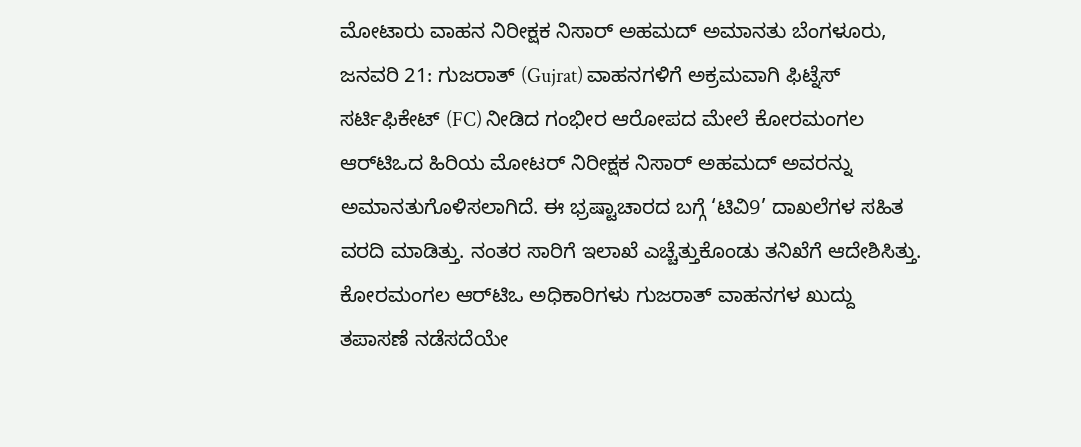ಮೋಟಾರು ವಾಹನ ನಿರೀಕ್ಷಕ ನಿಸಾರ್ ಅಹಮದ್ ಅಮಾನತು ಬೆಂಗಳೂರು, ಜನವರಿ 21: ಗುಜರಾತ್ (Gujrat) ವಾಹನಗಳಿಗೆ ಅಕ್ರಮವಾಗಿ ಫಿಟ್ನೆಸ್ ಸರ್ಟಿಫಿಕೇಟ್ (FC) ನೀಡಿದ ಗಂಭೀರ ಆರೋಪದ ಮೇಲೆ ಕೋರಮಂಗಲ ಆರ್‌ಟಿಒದ ಹಿರಿಯ ಮೋಟರ್ ನಿರೀಕ್ಷಕ ನಿಸಾರ್ ಅಹಮದ್ ಅವರನ್ನು ಅಮಾನತುಗೊಳಿಸಲಾಗಿದೆ. ಈ ಭ್ರಷ್ಟಾಚಾರದ ಬಗ್ಗೆ ‘ಟಿವಿ9’ ದಾಖಲೆಗಳ ಸಹಿತ ವರದಿ ಮಾಡಿತ್ತು. ನಂತರ ಸಾರಿಗೆ ಇಲಾಖೆ ಎಚ್ಚೆತ್ತುಕೊಂಡು ತನಿಖೆಗೆ ಆದೇಶಿಸಿತ್ತು. ಕೋರಮಂಗಲ ಆರ್‌ಟಿಒ ಅಧಿಕಾರಿಗಳು ಗುಜರಾತ್ ವಾಹನಗಳ ಖುದ್ದು ತಪಾಸಣೆ ನಡೆಸದೆಯೇ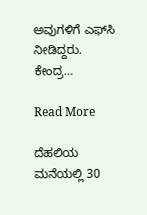ಅವುಗಳಿಗೆ ಎಫ್‌ಸಿ ನೀಡಿದ್ದರು. ಕೇಂದ್ರ…

Read More

ದೆಹಲಿಯ ಮನೆಯಲ್ಲಿ 30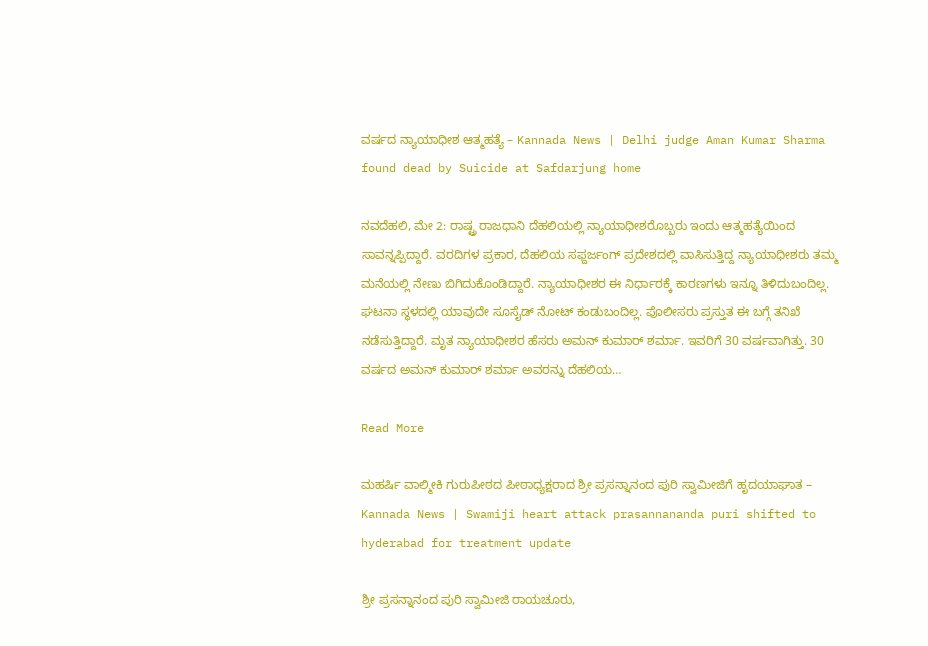ವರ್ಷದ ನ್ಯಾಯಾಧೀಶ ಆತ್ಮಹತ್ಯೆ – Kannada News | Delhi judge Aman Kumar Sharma found dead by Suicide at Safdarjung home

ನವದೆಹಲಿ, ಮೇ 2: ರಾಷ್ಟ್ರ ರಾಜಧಾನಿ ದೆಹಲಿಯಲ್ಲಿ ನ್ಯಾಯಾಧೀಶರೊಬ್ಬರು ಇಂದು ಆತ್ಮಹತ್ಯೆಯಿಂದ ಸಾವನ್ನಪ್ಪಿದ್ದಾರೆ. ವರದಿಗಳ ಪ್ರಕಾರ, ದೆಹಲಿಯ ಸಫ್ದರ್ಜಂಗ್ ಪ್ರದೇಶದಲ್ಲಿ ವಾಸಿಸುತ್ತಿದ್ದ ನ್ಯಾಯಾಧೀಶರು ತಮ್ಮ ಮನೆಯಲ್ಲಿ ನೇಣು ಬಿಗಿದುಕೊಂಡಿದ್ದಾರೆ. ನ್ಯಾಯಾಧೀಶರ ಈ ನಿರ್ಧಾರಕ್ಕೆ ಕಾರಣಗಳು ಇನ್ನೂ ತಿಳಿದುಬಂದಿಲ್ಲ. ಘಟನಾ ಸ್ಥಳದಲ್ಲಿ ಯಾವುದೇ ಸೂಸೈಡ್ ನೋಟ್ ಕಂಡುಬಂದಿಲ್ಲ. ಪೊಲೀಸರು ಪ್ರಸ್ತುತ ಈ ಬಗ್ಗೆ ತನಿಖೆ ನಡೆಸುತ್ತಿದ್ದಾರೆ. ಮೃತ ನ್ಯಾಯಾಧೀಶರ ಹೆಸರು ಅಮನ್ ಕುಮಾರ್ ಶರ್ಮಾ. ಇವರಿಗೆ 30 ವರ್ಷವಾಗಿತ್ತು. 30 ವರ್ಷದ ಅಮನ್ ಕುಮಾರ್ ಶರ್ಮಾ ಅವರನ್ನು ದೆಹಲಿಯ…

Read More

ಮಹರ್ಷಿ ವಾಲ್ಮೀಕಿ ಗುರುಪೀಠದ ಪೀಠಾಧ್ಯಕ್ಷರಾದ ಶ್ರೀ ಪ್ರಸನ್ನಾನಂದ ಪುರಿ ಸ್ವಾಮೀಜಿಗೆ ಹೃದಯಾಘಾತ – Kannada News | Swamiji heart attack prasannananda puri shifted to hyderabad for treatment update

ಶ್ರೀ ಪ್ರಸನ್ನಾನಂದ ಪುರಿ ಸ್ವಾಮೀಜಿ ರಾಯಚೂರು,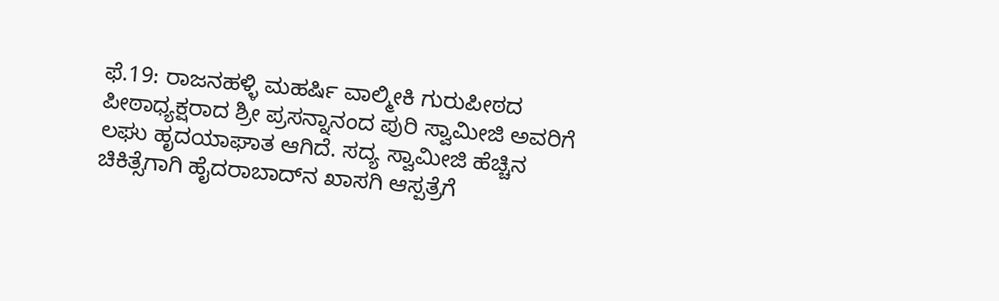ಫೆ.19: ರಾಜನಹಳ್ಳಿ ಮಹರ್ಷಿ ವಾಲ್ಮೀಕಿ ಗುರುಪೀಠದ ಪೀಠಾಧ್ಯಕ್ಷರಾದ ಶ್ರೀ ಪ್ರಸನ್ನಾನಂದ ಪುರಿ ಸ್ವಾಮೀಜಿ ಅವರಿಗೆ ಲಘು ಹೃದಯಾಘಾತ ಆಗಿದೆ. ಸದ್ಯ ಸ್ವಾಮೀಜಿ ಹೆಚ್ಚಿನ ಚಿಕಿತ್ಸೆಗಾಗಿ ಹೈದರಾಬಾದ್‌ನ ಖಾಸಗಿ ಆಸ್ಪತ್ರೆಗೆ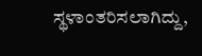ಸ್ಥಳಾಂತರಿಸಲಾಗಿದ್ದು,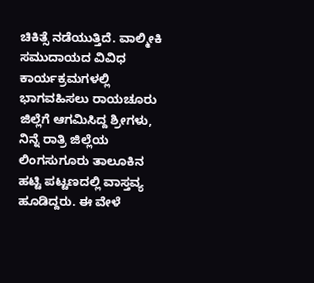ಚಿಕಿತ್ಸೆ ನಡೆಯುತ್ತಿದೆ. ವಾಲ್ಮೀಕಿ ಸಮುದಾಯದ ವಿವಿಧ ಕಾರ್ಯಕ್ರಮಗಳಲ್ಲಿ ಭಾಗವಹಿಸಲು ರಾಯಚೂರು ಜಿಲ್ಲೆಗೆ ಆಗಮಿಸಿದ್ದ ಶ್ರೀಗಳು, ನಿನ್ನೆ ರಾತ್ರಿ ಜಿಲ್ಲೆಯ ಲಿಂಗಸುಗೂರು ತಾಲೂಕಿನ ಹಟ್ಟಿ ಪಟ್ಟಣದಲ್ಲಿ ವಾಸ್ತವ್ಯ ಹೂಡಿದ್ದರು. ಈ ವೇಳೆ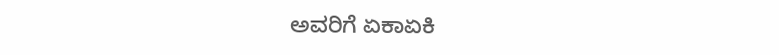ಅವರಿಗೆ ಏಕಾಏಕಿ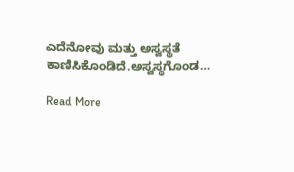ಎದೆನೋವು ಮತ್ತು ಅಸ್ವಸ್ಥತೆ ಕಾಣಿಸಿಕೊಂಡಿದೆ.ಅಸ್ವಸ್ಥಗೊಂಡ…

Read More